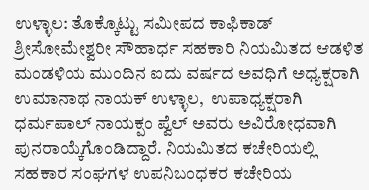ಉಳ್ಳಾಲ: ತೊಕ್ಕೊಟ್ಟು ಸಮೀಪದ ಕಾಫಿಕಾಡ್ ಶ್ರೀಸೋಮೇಶ್ವರೀ ಸೌಹಾರ್ಧ ಸಹಕಾರಿ ನಿಯಮಿತದ ಆಡಳಿತ ಮಂಡಳಿಯ ಮುಂದಿನ ಐದು ವರ್ಷದ ಅವಧಿಗೆ ಅಧ್ಯಕ್ಷರಾಗಿ ಉಮಾನಾಥ ನಾಯಕ್ ಉಳ್ಳಾಲ,  ಉಪಾಧ್ಯಕ್ಷರಾಗಿ ಧರ್ಮಪಾಲ್ ನಾಯಕ್ಪಂ ಪ್ವೆಲ್ ಅವರು ಅವಿರೋಧವಾಗಿ ಪುನರಾಯ್ಕೆಗೊಂಡಿದ್ದಾರೆ. ನಿಯಮಿತದ ಕಚೇರಿಯಲ್ಲಿ ಸಹಕಾರ ಸಂಘಗಳ ಉಪನಿಬಂಧಕರ ಕಚೇರಿಯ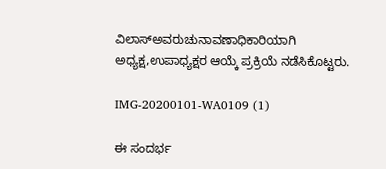ವಿಲಾಸ್ಅವರುಚುನಾವಣಾಧಿಕಾರಿಯಾಗಿ   ಅಧ್ಯಕ್ಷ,ಉಪಾಧ್ಯಕ್ಷರ ಆಯ್ಕೆ ಪ್ರಕ್ರಿಯೆ ನಡೆಸಿಕೊಟ್ಟರು.

IMG-20200101-WA0109 (1)

ಈ ಸಂದರ್ಭ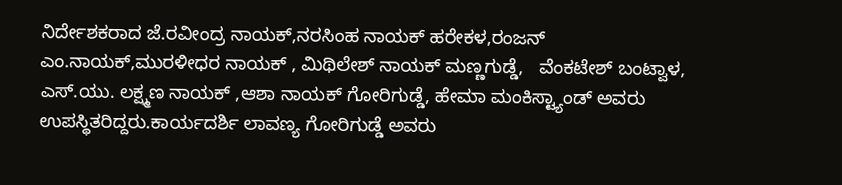ನಿರ್ದೇಶಕರಾದ ಜೆ.ರವೀಂದ್ರ ನಾಯಕ್,ನರಸಿಂಹ ನಾಯಕ್ ಹರೇಕಳ,ರಂಜನ್ ಎಂ.ನಾಯಕ್,ಮುರಳೀಧರ ನಾಯಕ್ , ಮಿಥಿಲೇಶ್ ನಾಯಕ್ ಮಣ್ಣಗುಡ್ಡೆ,   ವೆಂಕಟೇಶ್ ಬಂಟ್ವಾಳ, ಎಸ್.ಯು. ಲಕ್ಷ್ಮಣ ನಾಯಕ್ ,ಆಶಾ ನಾಯಕ್ ಗೋರಿಗುಡ್ಡೆ, ಹೇಮಾ ಮಂಕಿಸ್ಟ್ಯಾಂಡ್ ಅವರು ಉಪಸ್ಥಿತರಿದ್ದರು.ಕಾರ್ಯದರ್ಶಿ ಲಾವಣ್ಯ ಗೋರಿಗುಡ್ಡೆ ಅವರು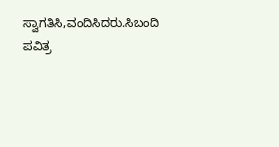ಸ್ವಾಗತಿಸಿ,ವಂದಿಸಿದರು.ಸಿಬಂದಿ ಪವಿತ್ರ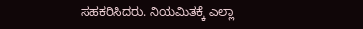ಸಹಕರಿಸಿದರು. ನಿಯಮಿತಕ್ಕೆ ಎಲ್ಲಾ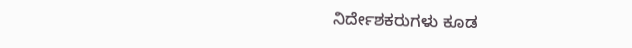ನಿರ್ದೇಶಕರುಗಳು ಕೂಡ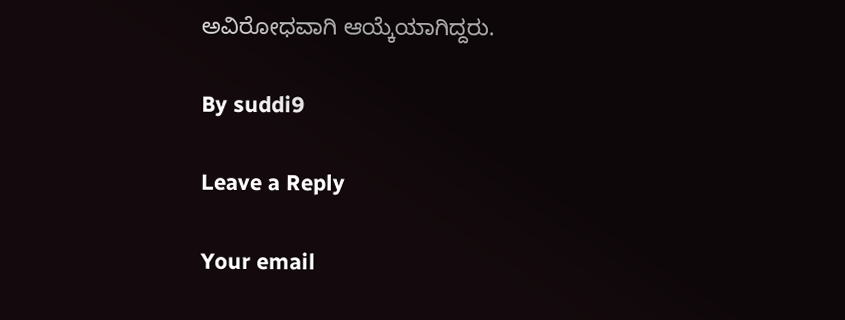ಅವಿರೋಧವಾಗಿ ಆಯ್ಕೆಯಾಗಿದ್ದರು.

By suddi9

Leave a Reply

Your email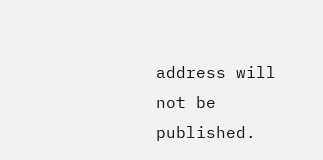address will not be published.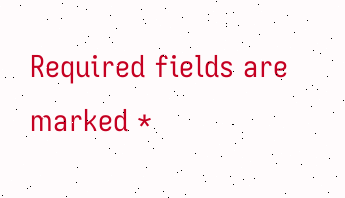Required fields are marked *